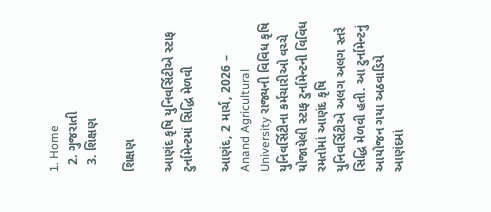1. Home
  2. ગુજરાતી
  3. શિક્ષણ

શિક્ષણ

આણંદ કૃષિ યુનિવર્સિટીએ સ્ટાફ ટુર્નામેન્ટમાં સિદ્ધિ મેળવી

આણંદ, 2 માર્ચ, 2026 – Anand Agricultural University રાજ્યની વિવિધ કૃષિ યુનિવર્સિટીના કર્મચારીઓ વચ્ચે યોજાયેલી સ્ટાફ ટુર્નામેન્ટની વિવિધ રમતોમાં આણંદ કૃષિ યુનિવર્સિટીએ અલગ અલગ સ્તરે સિદ્ધિ મેળવી હતી. આ ટુર્નામેન્ટનું આયોજન ગયા અઠવાડિયે આણંદમાં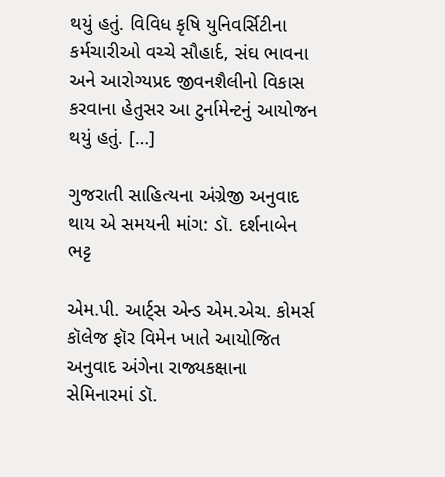થયું હતું. વિવિધ કૃષિ યુનિવર્સિટીના કર્મચારીઓ વચ્ચે સૌહાર્દ, સંઘ ભાવના અને આરોગ્યપ્રદ જીવનશૈલીનો વિકાસ કરવાના હેતુસર આ ટુર્નામેન્ટનું આયોજન થયું હતું. […]

ગુજરાતી સાહિત્યના અંગ્રેજી અનુવાદ થાય એ સમયની માંગ: ડૉ. દર્શનાબેન ભટ્ટ

એમ.પી. આર્ટ્સ એન્ડ એમ.એચ. કોમર્સ કૉલેજ ફૉર વિમેન ખાતે આયોજિત અનુવાદ અંગેના રાજ્યકક્ષાના સેમિનારમાં ડૉ.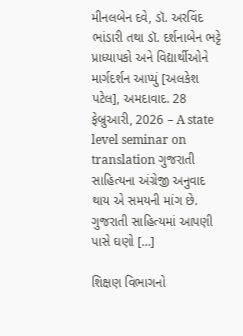મીનલબેન દવે, ડૉ. અરવિંદ ભાંડારી તથા ડૉ. દર્શનાબેન ભટ્ટે પ્રાધ્યાપકો અને વિદ્યાર્થીઓને માર્ગદર્શન આપ્યું [અલકેશ પટેલ], અમદાવાદ. 28 ફેબ્રુઆરી, 2026 – A state level seminar on translation ગુજરાતી સાહિત્યના અંગ્રેજી અનુવાદ થાય એ સમયની માંગ છે. ગુજરાતી સાહિત્યમાં આપણી પાસે ઘણો […]

શિક્ષણ વિભાગનો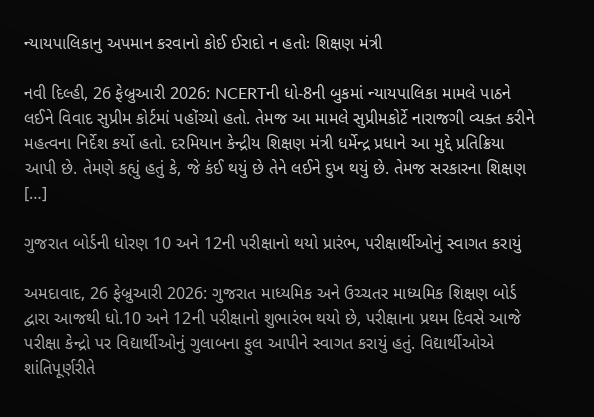ન્યાયપાલિકાનુ અપમાન કરવાનો કોઈ ઈરાદો ન હતોઃ શિક્ષણ મંત્રી

નવી દિલ્હી, 26 ફેબ્રુઆરી 2026: NCERTની ધો-8ની બુકમાં ન્યાયપાલિકા મામલે પાઠને લઈને વિવાદ સુપ્રીમ કોર્ટમાં પહોંચ્યો હતો. તેમજ આ મામલે સુપ્રીમકોર્ટે નારાજગી વ્યક્ત કરીને મહત્વના નિર્દેશ કર્યો હતો. દરમિયાન કેન્દ્રીય શિક્ષણ મંત્રી ધર્મેન્દ્ર પ્રધાને આ મુદ્દે પ્રતિક્રિયા આપી છે. તેમણે કહ્યું હતું કે, જે કંઈ થયું છે તેને લઈને દુખ થયું છે. તેમજ સરકારના શિક્ષણ […]

ગુજરાત બોર્ડની ધોરણ 10 અને 12ની પરીક્ષાનો થયો પ્રારંભ, પરીક્ષાર્થીઓનું સ્વાગત કરાયું

અમદાવાદ, 26 ફેબ્રુઆરી 2026: ગુજરાત માધ્યમિક અને ઉચ્ચતર માધ્યમિક શિક્ષણ બોર્ડ  દ્વારા આજથી ધો.10 અને 12ની પરીક્ષાનો શુભારંભ થયો છે, પરીક્ષાના પ્રથમ દિવસે આજે  પરીક્ષા કેન્દ્રો પર વિદ્યાર્થીઓનું ગુલાબના ફુલ આપીને સ્વાગત કરાયું હતું. વિદ્યાર્થીઓએ શાંતિપૂર્ણરીતે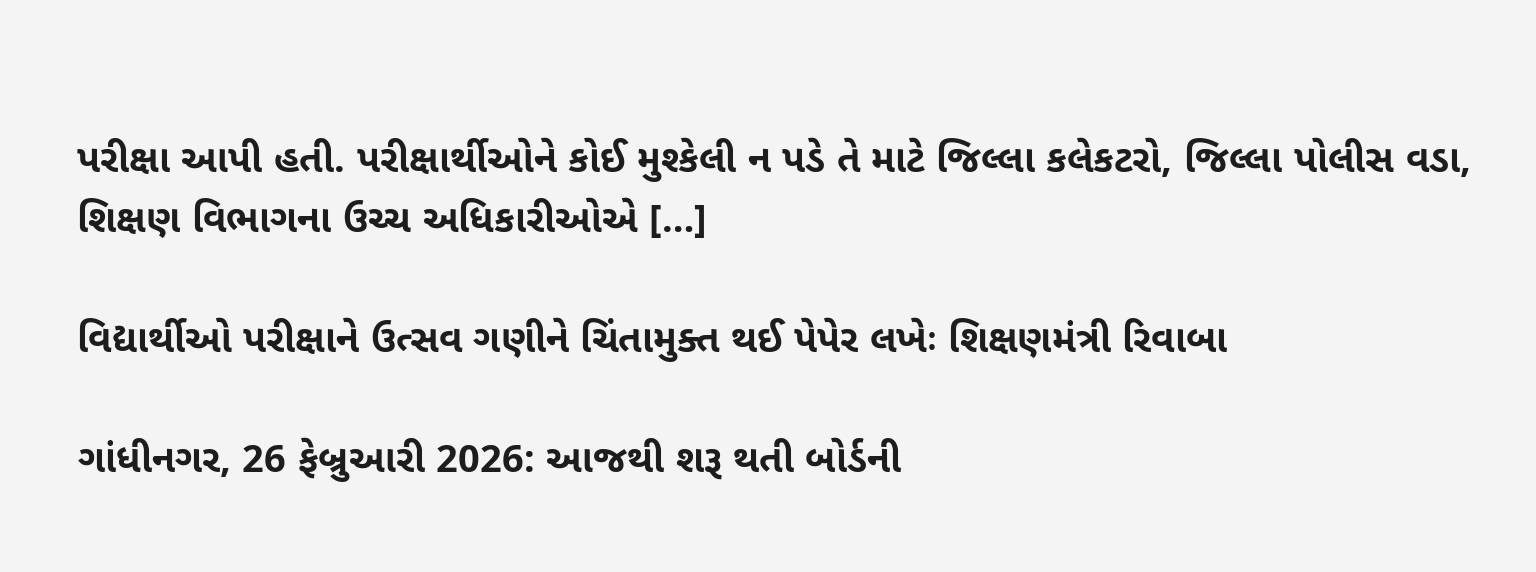પરીક્ષા આપી હતી. પરીક્ષાર્થીઓને કોઈ મુશ્કેલી ન પડે તે માટે જિલ્લા કલેકટરો, જિલ્લા પોલીસ વડા, શિક્ષણ વિભાગના ઉચ્ચ અધિકારીઓએ […]

વિદ્યાર્થીઓ પરીક્ષાને ઉત્સવ ગણીને ચિંતામુક્ત થઈ પેપેર લખેઃ શિક્ષણમંત્રી રિવાબા

ગાંધીનગર, 26 ફેબ્રુઆરી 2026: આજથી શરૂ થતી બોર્ડની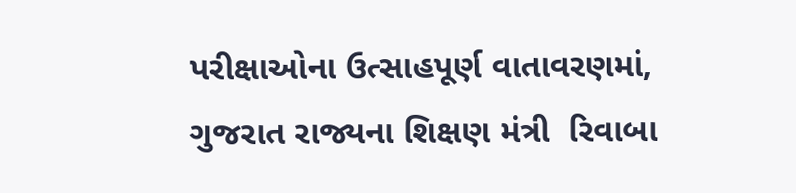પરીક્ષાઓના ઉત્સાહપૂર્ણ વાતાવરણમાં, ગુજરાત રાજ્યના શિક્ષણ મંત્રી  રિવાબા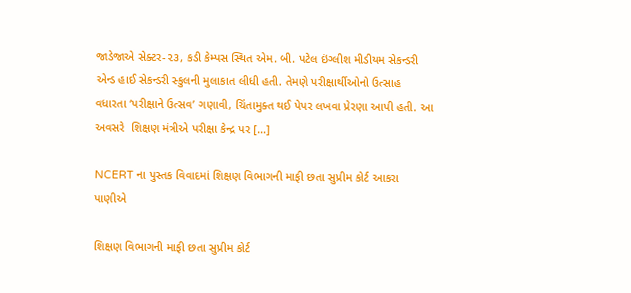જાડેજાએ સેક્ટર-૨૩, કડી કેમ્પસ સ્થિત એમ. બી. પટેલ ઇંગ્લીશ મીડીયમ સેકન્ડરી એન્ડ હાઈ સેકન્ડરી સ્કુલની મુલાકાત લીધી હતી. તેમણે પરીક્ષાર્થીઓનો ઉત્સાહ વધારતા ‘પરીક્ષાને ઉત્સવ’ ગણાવી, ચિંતામુક્ત થઈ પેપર લખવા પ્રેરણા આપી હતી. આ અવસરે  શિક્ષણ મંત્રીએ પરીક્ષા કેન્દ્ર પર […]

NCERT ના પુસ્તક વિવાદમાં શિક્ષણ વિભાગની માફી છતા સુપ્રીમ કોર્ટ આકરા પાણીએ

શિક્ષણ વિભાગની માફી છતા સુપ્રીમ કોર્ટ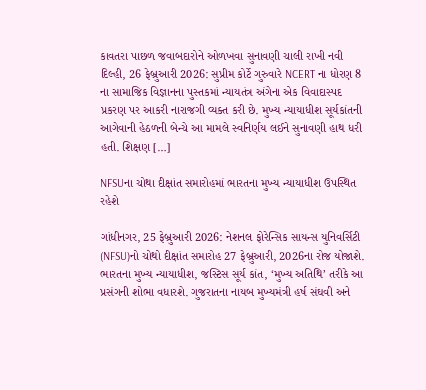કાવતરા પાછળ જવાબદારોને ઓળખવા સુનાવણી ચાલી રાખી નવી દિલ્હી, 26 ફેબ્રુઆરી 2026: સુપ્રીમ કોર્ટે ગુરુવારે NCERT ના ધોરણ 8 ના સામાજિક વિજ્ઞાનના પુસ્તકમાં ન્યાયતંત્ર અંગેના એક વિવાદાસ્પદ પ્રકરણ પર આકરી નારાજગી વ્યક્ત કરી છે. મુખ્ય ન્યાયાધીશ સૂર્યકાંતની આગેવાની હેઠળની બેન્ચે આ મામલે સ્વનિર્ણય લઈને સુનાવણી હાથ ધરી હતી. શિક્ષણ […]

NFSUના ચોથા દીક્ષાંત સમારોહમાં ભારતના મુખ્ય ન્યાયાધીશ ઉપસ્થિત રહેશે

ગાંધીનગર, 25 ફેબ્રુઆરી 2026: નેશનલ ફોરેન્સિક સાયન્સ યુનિવર્સિટી (NFSU)નો ચોથો દીક્ષાંત સમારોહ 27 ફેબ્રુઆરી, 2026ના રોજ યોજાશે. ભારતના મુખ્ય ન્યાયાધીશ, જસ્ટિસ સૂર્ય કાંત, ‘મુખ્ય અતિથિ’ તરીકે આ પ્રસંગની શોભા વધારશે. ગુજરાતના નાયબ મુખ્યમંત્રી હર્ષ સંઘવી અને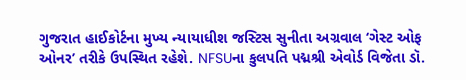ગુજરાત હાઈકોર્ટના મુખ્ય ન્યાયાધીશ જસ્ટિસ સુનીતા અગ્રવાલ ‘ગેસ્ટ ઓફ ઓનર’ તરીકે ઉપસ્થિત રહેશે. NFSUના કુલપતિ પદ્મશ્રી એવોર્ડ વિજેતા ડૉ.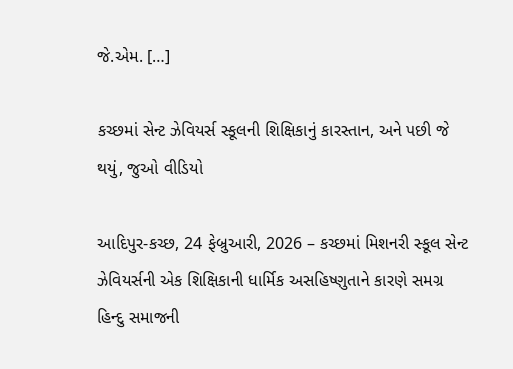જે.એમ. […]

કચ્છમાં સેન્ટ ઝેવિયર્સ સ્કૂલની શિક્ષિકાનું કારસ્તાન, અને પછી જે થયું, જુઓ વીડિયો

આદિપુર-કચ્છ, 24 ફેબ્રુઆરી, 2026 – કચ્છમાં મિશનરી સ્કૂલ સેન્ટ ઝેવિયર્સની એક શિક્ષિકાની ધાર્મિક અસહિષ્ણુતાને કારણે સમગ્ર હિન્દુ સમાજની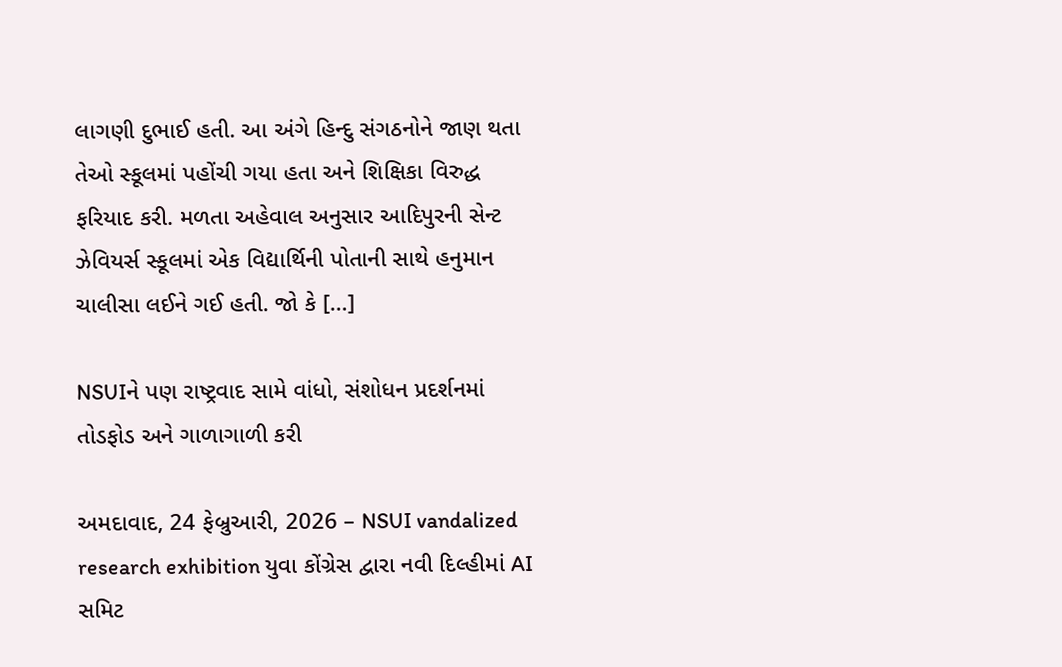લાગણી દુભાઈ હતી. આ અંગે હિન્દુ સંગઠનોને જાણ થતા તેઓ સ્કૂલમાં પહોંચી ગયા હતા અને શિક્ષિકા વિરુદ્ધ ફરિયાદ કરી. મળતા અહેવાલ અનુસાર આદિપુરની સેન્ટ ઝેવિયર્સ સ્કૂલમાં એક વિદ્યાર્થિની પોતાની સાથે હનુમાન ચાલીસા લઈને ગઈ હતી. જો કે […]

NSUIને પણ રાષ્ટ્રવાદ સામે વાંધો, સંશોધન પ્રદર્શનમાં તોડફોડ અને ગાળાગાળી કરી

અમદાવાદ, 24 ફેબ્રુઆરી, 2026 – NSUI vandalized research exhibition યુવા કોંગ્રેસ દ્વારા નવી દિલ્હીમાં AI સમિટ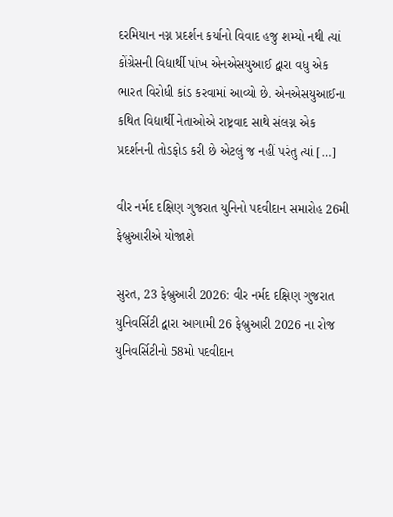દરમિયાન નગ્ન પ્રદર્શન કર્યાનો વિવાદ હજુ શમ્યો નથી ત્યાં કોંગ્રેસની વિદ્યાર્થી પાંખ એનએસયુઆઈ દ્વારા વધુ એક ભારત વિરોધી કાંડ કરવામાં આવ્યો છે. એનએસયુઆઈના કથિત વિદ્યાર્થી નેતાઓએ રાષ્ટ્રવાદ સાથે સંલગ્ન એક પ્રદર્શનની તોડફોડ કરી છે એટલું જ નહીં પરંતુ ત્યાં […]

વીર નર્મદ દક્ષિણ ગુજરાત યુનિનો પદવીદાન સમારોહ 26મી ફેબ્રુઆરીએ યોજાશે

સુરત, 23 ફેબ્રુઆરી 2026: વીર નર્મદ દક્ષિણ ગુજરાત યુનિવર્સિટી દ્વારા આગામી 26 ફેબ્રુઆરી 2026 ના રોજ યુનિવર્સિટીનો 58મો પદવીદાન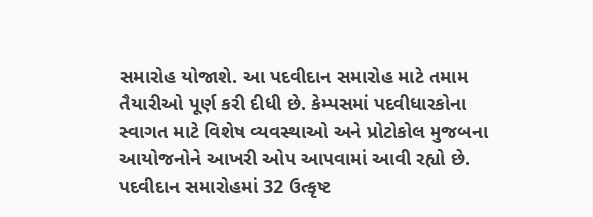સમારોહ યોજાશે. આ પદવીદાન સમારોહ માટે તમામ તૈયારીઓ પૂર્ણ કરી દીધી છે. કેમ્પસમાં પદવીધારકોના સ્વાગત માટે વિશેષ વ્યવસ્થાઓ અને પ્રોટોકોલ મુજબના આયોજનોને આખરી ઓપ આપવામાં આવી રહ્યો છે. પદવીદાન સમારોહમાં 32 ઉત્કૃષ્ટ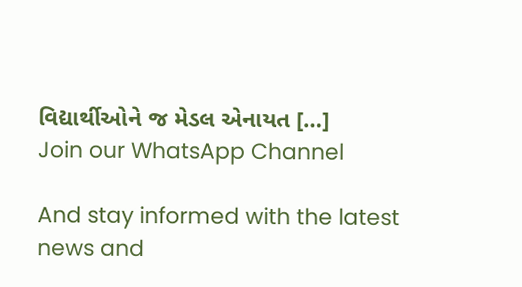વિદ્યાર્થીઓને જ મેડલ એનાયત […]
Join our WhatsApp Channel

And stay informed with the latest news and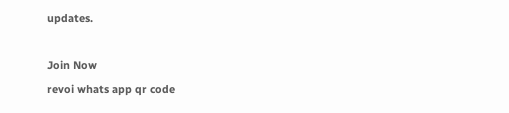updates.

Join Now
revoi whats app qr code